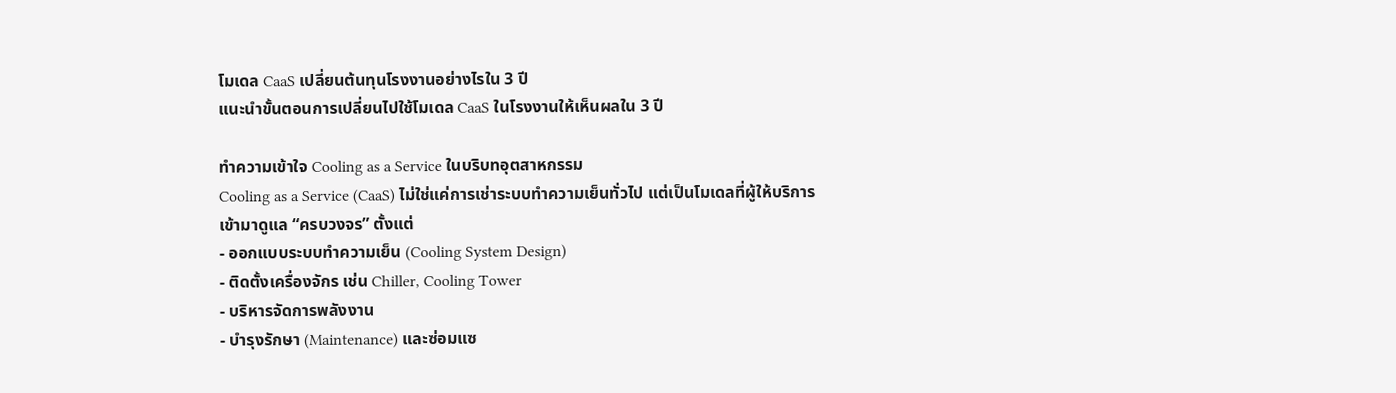โมเดล CaaS เปลี่ยนต้นทุนโรงงานอย่างไรใน 3 ปี
แนะนำขั้นตอนการเปลี่ยนไปใช้โมเดล CaaS ในโรงงานให้เห็นผลใน 3 ปี

ทำความเข้าใจ Cooling as a Service ในบริบทอุตสาหกรรม
Cooling as a Service (CaaS) ไม่ใช่แค่การเช่าระบบทำความเย็นทั่วไป แต่เป็นโมเดลที่ผู้ให้บริการเข้ามาดูแล “ครบวงจร” ตั้งแต่
- ออกแบบระบบทำความเย็น (Cooling System Design)
- ติดตั้งเครื่องจักร เช่น Chiller, Cooling Tower
- บริหารจัดการพลังงาน
- บำรุงรักษา (Maintenance) และซ่อมแซ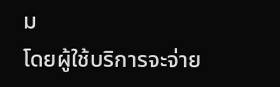ม
โดยผู้ใช้บริการจะจ่าย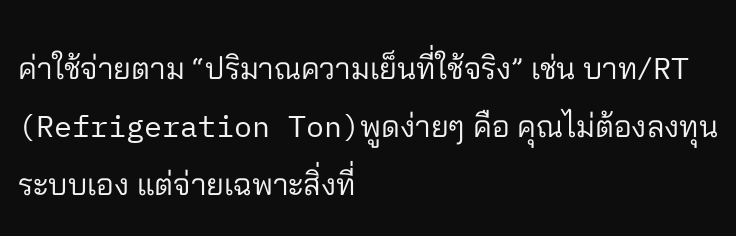ค่าใช้จ่ายตาม “ปริมาณความเย็นที่ใช้จริง” เช่น บาท/RT (Refrigeration Ton)พูดง่ายๆ คือ คุณไม่ต้องลงทุนระบบเอง แต่จ่ายเฉพาะสิ่งที่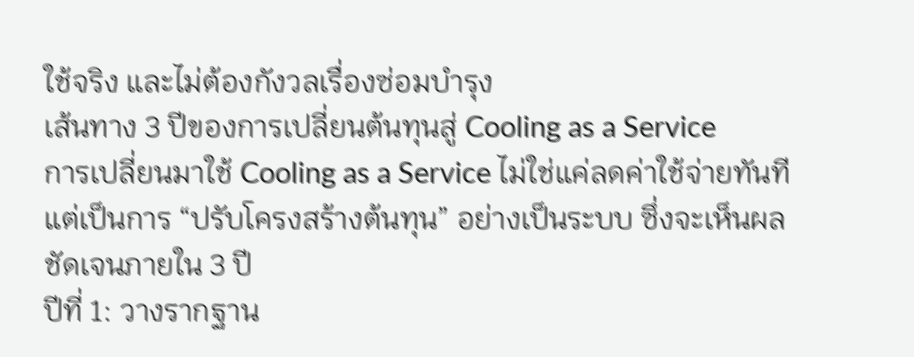ใช้จริง และไม่ต้องกังวลเรื่องซ่อมบำรุง
เส้นทาง 3 ปีของการเปลี่ยนต้นทุนสู่ Cooling as a Service
การเปลี่ยนมาใช้ Cooling as a Service ไม่ใช่แค่ลดค่าใช้จ่ายทันที แต่เป็นการ “ปรับโครงสร้างต้นทุน” อย่างเป็นระบบ ซึ่งจะเห็นผลชัดเจนภายใน 3 ปี
ปีที่ 1: วางรากฐาน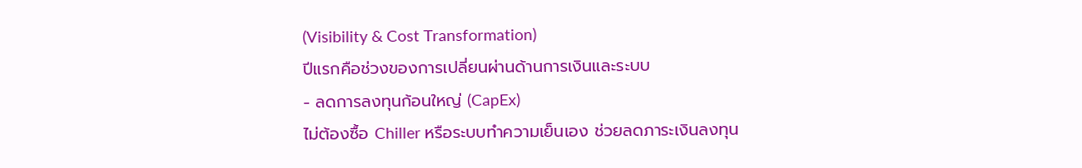(Visibility & Cost Transformation)
ปีแรกคือช่วงของการเปลี่ยนผ่านด้านการเงินและระบบ
- ลดการลงทุนก้อนใหญ่ (CapEx)
ไม่ต้องซื้อ Chiller หรือระบบทำความเย็นเอง ช่วยลดภาระเงินลงทุน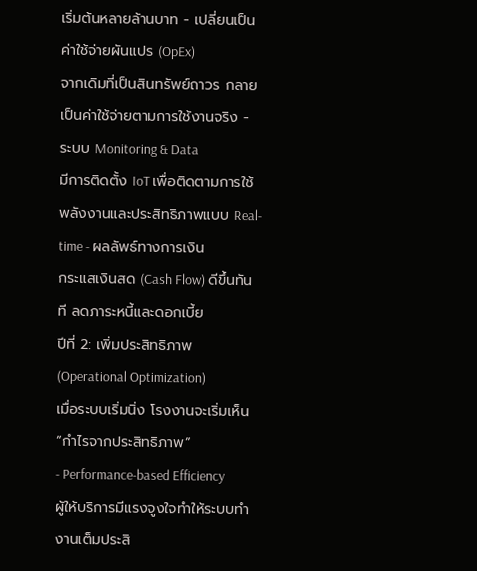เริ่มต้นหลายล้านบาท - เปลี่ยนเป็นค่าใช้จ่ายผันแปร (OpEx)
จากเดิมที่เป็นสินทรัพย์ถาวร กลายเป็นค่าใช้จ่ายตามการใช้งานจริง - ระบบ Monitoring & Data
มีการติดตั้ง IoT เพื่อติดตามการใช้พลังงานและประสิทธิภาพแบบ Real-time - ผลลัพธ์ทางการเงิน
กระแสเงินสด (Cash Flow) ดีขึ้นทันที ลดภาระหนี้และดอกเบี้ย
ปีที่ 2: เพิ่มประสิทธิภาพ (Operational Optimization)
เมื่อระบบเริ่มนิ่ง โรงงานจะเริ่มเห็น “กำไรจากประสิทธิภาพ”
- Performance-based Efficiency
ผู้ให้บริการมีแรงจูงใจทำให้ระบบทำงานเต็มประสิ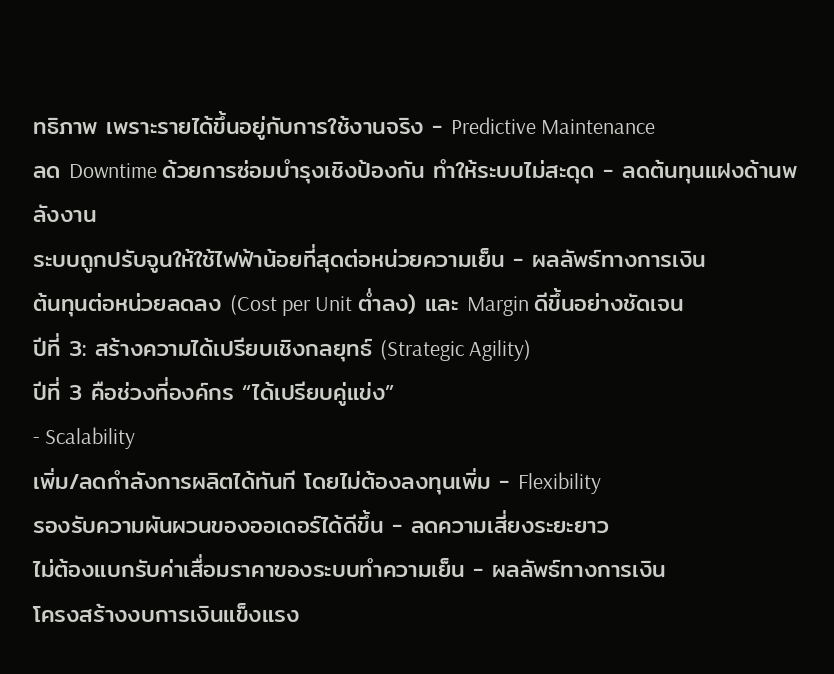ทธิภาพ เพราะรายได้ขึ้นอยู่กับการใช้งานจริง - Predictive Maintenance
ลด Downtime ด้วยการซ่อมบำรุงเชิงป้องกัน ทำให้ระบบไม่สะดุด - ลดต้นทุนแฝงด้านพลังงาน
ระบบถูกปรับจูนให้ใช้ไฟฟ้าน้อยที่สุดต่อหน่วยความเย็น - ผลลัพธ์ทางการเงิน
ต้นทุนต่อหน่วยลดลง (Cost per Unit ต่ำลง) และ Margin ดีขึ้นอย่างชัดเจน
ปีที่ 3: สร้างความได้เปรียบเชิงกลยุทธ์ (Strategic Agility)
ปีที่ 3 คือช่วงที่องค์กร “ได้เปรียบคู่แข่ง”
- Scalability
เพิ่ม/ลดกำลังการผลิตได้ทันที โดยไม่ต้องลงทุนเพิ่ม - Flexibility
รองรับความผันผวนของออเดอร์ได้ดีขึ้น - ลดความเสี่ยงระยะยาว
ไม่ต้องแบกรับค่าเสื่อมราคาของระบบทำความเย็น - ผลลัพธ์ทางการเงิน
โครงสร้างงบการเงินแข็งแรง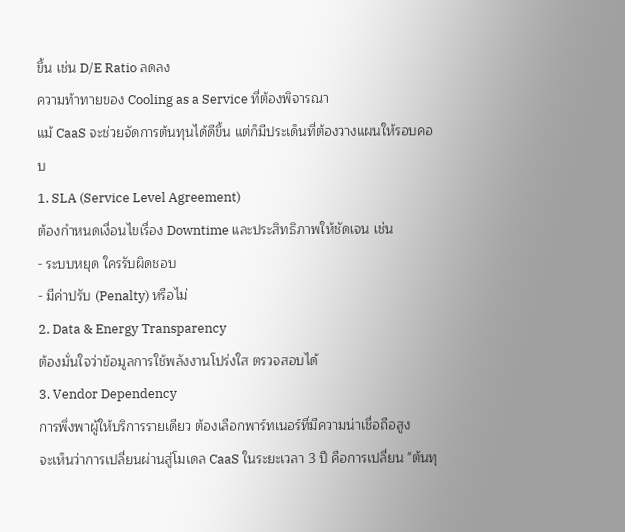ขึ้น เช่น D/E Ratio ลดลง
ความท้าทายของ Cooling as a Service ที่ต้องพิจารณา
แม้ CaaS จะช่วยจัดการต้นทุนได้ดีขึ้น แต่ก็มีประเด็นที่ต้องวางแผนให้รอบคอบ
1. SLA (Service Level Agreement)
ต้องกำหนดเงื่อนไขเรื่อง Downtime และประสิทธิภาพให้ชัดเจน เช่น
- ระบบหยุด ใครรับผิดชอบ
- มีค่าปรับ (Penalty) หรือไม่
2. Data & Energy Transparency
ต้องมั่นใจว่าข้อมูลการใช้พลังงานโปร่งใส ตรวจสอบได้
3. Vendor Dependency
การพึ่งพาผู้ให้บริการรายเดียว ต้องเลือกพาร์ทเนอร์ที่มีความน่าเชื่อถือสูง
จะเห็นว่าการเปลี่ยนผ่านสู่โมเดล CaaS ในระยะเวลา 3 ปี คือการเปลี่ยน "ต้นทุ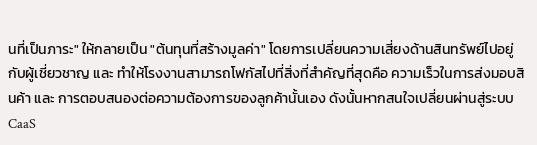นที่เป็นภาระ" ให้กลายเป็น "ต้นทุนที่สร้างมูลค่า" โดยการเปลี่ยนความเสี่ยงด้านสินทรัพย์ไปอยู่กับผู้เชี่ยวชาญ และ ทำให้โรงงานสามารถโฟกัสไปที่สิ่งที่สำคัญที่สุดคือ ความเร็วในการส่งมอบสินค้า และ การตอบสนองต่อความต้องการของลูกค้านั้นเอง ดังนั้นหากสนใจเปลี่ยนผ่านสู่ระบบ CaaS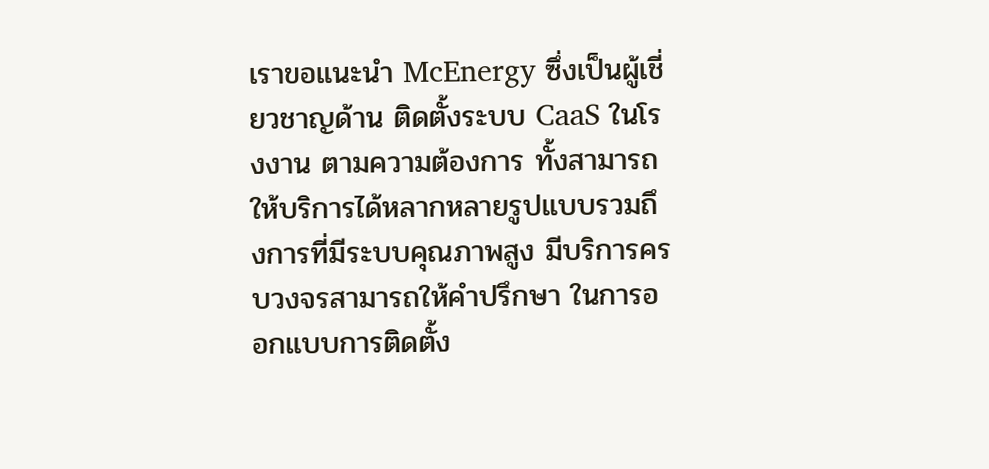เราขอแนะนำ McEnergy ซึ่งเป็นผู้เชี่ยวชาญด้าน ติดตั้งระบบ CaaS ในโรงงาน ตามความต้องการ ทั้งสามารถให้บริการได้หลากหลายรูปแบบรวมถึงการที่มีระบบคุณภาพสูง มีบริการครบวงจรสามารถให้คำปรึกษา ในการออกแบบการติดตั้ง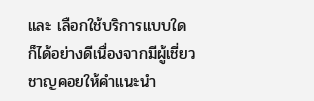และ เลือกใช้บริการแบบใด ก็ได้อย่างดีเนื่องจากมีผู้เชี่ยวชาญคอยให้คำแนะนำ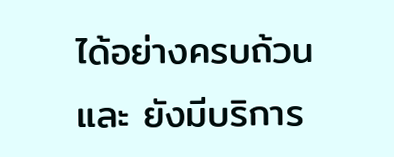ได้อย่างครบถ้วน และ ยังมีบริการ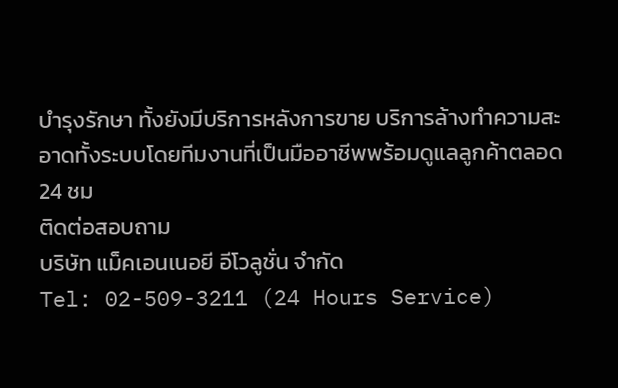บำรุงรักษา ทั้งยังมีบริการหลังการขาย บริการล้างทำความสะอาดทั้งระบบโดยทีมงานที่เป็นมืออาชีพพร้อมดูแลลูกค้าตลอด 24 ชม
ติดต่อสอบถาม
บริษัท แม็คเอนเนอยี อีโวลูชั่น จำกัด
Tel: 02-509-3211 (24 Hours Service)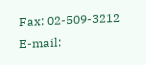Fax: 02-509-3212
E-mail: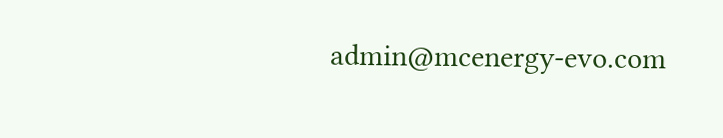admin@mcenergy-evo.com